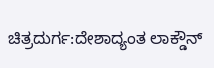ಚಿತ್ರದುರ್ಗ:ದೇಶಾದ್ಯಂತ ಲಾಕ್ಡೌನ್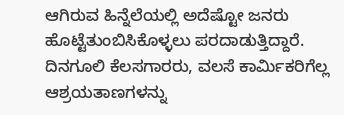ಆಗಿರುವ ಹಿನ್ನೆಲೆಯಲ್ಲಿ ಅದೆಷ್ಟೋ ಜನರು ಹೊಟ್ಟೆತುಂಬಿಸಿಕೊಳ್ಳಲು ಪರದಾಡುತ್ತಿದ್ದಾರೆ.
ದಿನಗೂಲಿ ಕೆಲಸಗಾರರು, ವಲಸೆ ಕಾರ್ಮಿಕರಿಗೆಲ್ಲ ಆಶ್ರಯತಾಣಗಳನ್ನು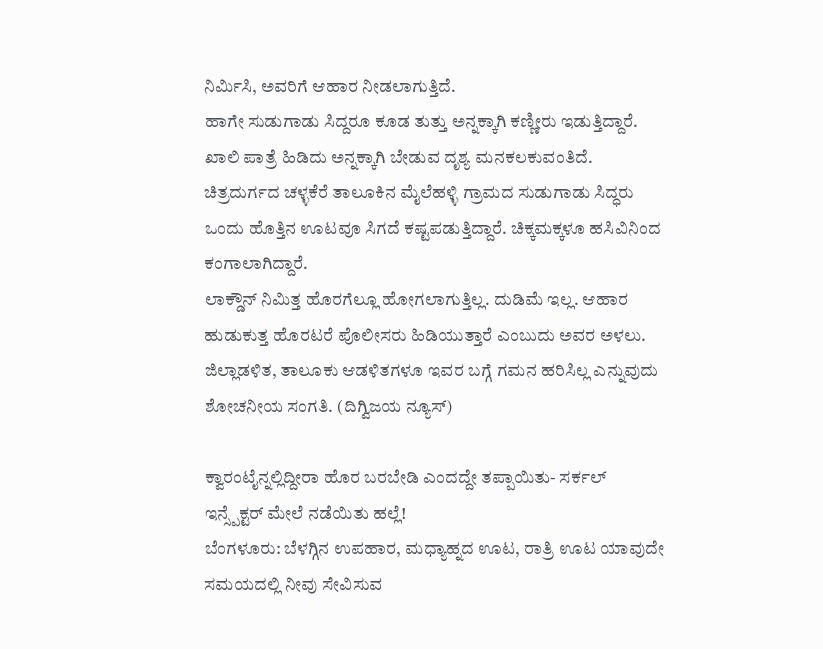ನಿರ್ಮಿಸಿ, ಅವರಿಗೆ ಆಹಾರ ನೀಡಲಾಗುತ್ತಿದೆ.
ಹಾಗೇ ಸುಡುಗಾಡು ಸಿದ್ದರೂ ಕೂಡ ತುತ್ತು ಅನ್ನಕ್ಕಾಗಿ ಕಣ್ಣೀರು ಇಡುತ್ತಿದ್ದಾರೆ. ಖಾಲಿ ಪಾತ್ರೆ ಹಿಡಿದು ಅನ್ನಕ್ಕಾಗಿ ಬೇಡುವ ದೃಶ್ಯ ಮನಕಲಕುವಂತಿದೆ.
ಚಿತ್ರದುರ್ಗದ ಚಳ್ಳಕೆರೆ ತಾಲೂಕಿನ ಮೈಲೆಹಳ್ಳಿ ಗ್ರಾಮದ ಸುಡುಗಾಡು ಸಿದ್ಧರು ಒಂದು ಹೊತ್ತಿನ ಊಟವೂ ಸಿಗದೆ ಕಷ್ಟಪಡುತ್ತಿದ್ದಾರೆ. ಚಿಕ್ಕಮಕ್ಕಳೂ ಹಸಿವಿನಿಂದ ಕಂಗಾಲಾಗಿದ್ದಾರೆ.
ಲಾಕ್ಡೌನ್ ನಿಮಿತ್ತ ಹೊರಗೆಲ್ಲೂ ಹೋಗಲಾಗುತ್ತಿಲ್ಲ. ದುಡಿಮೆ ಇಲ್ಲ. ಆಹಾರ ಹುಡುಕುತ್ತ ಹೊರಟರೆ ಪೊಲೀಸರು ಹಿಡಿಯುತ್ತಾರೆ ಎಂಬುದು ಅವರ ಅಳಲು. ಜಿಲ್ಲಾಡಳಿತ, ತಾಲೂಕು ಆಡಳಿತಗಳೂ ಇವರ ಬಗ್ಗೆ ಗಮನ ಹರಿಸಿಲ್ಲ ಎನ್ನುವುದು ಶೋಚನೀಯ ಸಂಗತಿ. (ದಿಗ್ವಿಜಯ ನ್ಯೂಸ್)

ಕ್ವಾರಂಟೈನ್ನಲ್ಲಿದ್ದೀರಾ ಹೊರ ಬರಬೇಡಿ ಎಂದದ್ದೇ ತಪ್ಪಾಯಿತು- ಸರ್ಕಲ್ ಇನ್ಸ್ಪೆಕ್ಟರ್ ಮೇಲೆ ನಡೆಯಿತು ಹಲ್ಲೆ!
ಬೆಂಗಳೂರು: ಬೆಳಗ್ಗಿನ ಉಪಹಾರ, ಮಧ್ಯಾಹ್ನದ ಊಟ, ರಾತ್ರಿ ಊಟ ಯಾವುದೇ ಸಮಯದಲ್ಲಿ ನೀವು ಸೇವಿಸುವ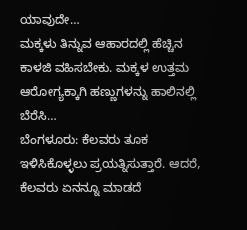ಯಾವುದೇ…
ಮಕ್ಕಳು ತಿನ್ನುವ ಆಹಾರದಲ್ಲಿ ಹೆಚ್ಚಿನ ಕಾಳಜಿ ವಹಿಸಬೇಕು. ಮಕ್ಕಳ ಉತ್ತಮ ಆರೋಗ್ಯಕ್ಕಾಗಿ ಹಣ್ಣುಗಳನ್ನು ಹಾಲಿನಲ್ಲಿ ಬೆರೆಸಿ…
ಬೆಂಗಳೂರು: ಕೆಲವರು ತೂಕ ಇಳಿಸಿಕೊಳ್ಳಲು ಪ್ರಯತ್ನಿಸುತ್ತಾರೆ. ಆದರೆ, ಕೆಲವರು ಏನನ್ನೂ ಮಾಡದೆ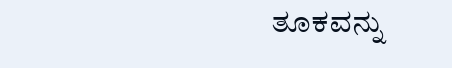ತೂಕವನ್ನು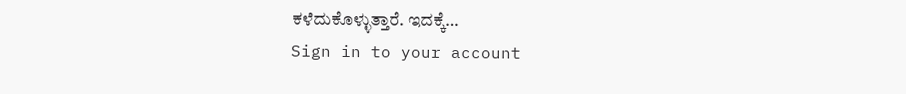ಕಳೆದುಕೊಳ್ಳುತ್ತಾರೆ. ಇದಕ್ಕೆ…
Sign in to your account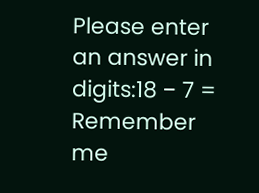Please enter an answer in digits:18 − 7 =
Remember me